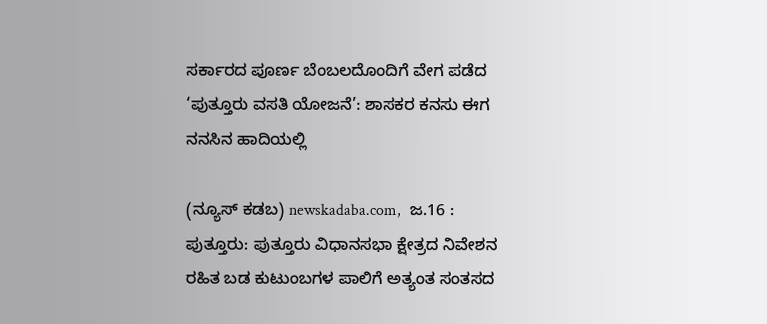ಸರ್ಕಾರದ ಪೂರ್ಣ ಬೆಂಬಲದೊಂದಿಗೆ ವೇಗ ಪಡೆದ ‘ಪುತ್ತೂರು ವಸತಿ ಯೋಜನೆ’: ಶಾಸಕರ ಕನಸು ಈಗ ನನಸಿನ ಹಾದಿಯಲ್ಲಿ

(ನ್ಯೂಸ್‌ ಕಡಬ) newskadaba.com,  ಜ.16 : ಪುತ್ತೂರು: ಪುತ್ತೂರು ವಿಧಾನಸಭಾ ಕ್ಷೇತ್ರದ ನಿವೇಶನ ರಹಿತ ಬಡ ಕುಟುಂಬಗಳ ಪಾಲಿಗೆ ಅತ್ಯಂತ ಸಂತಸದ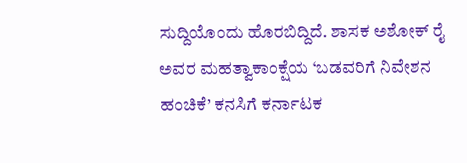ಸುದ್ದಿಯೊಂದು ಹೊರಬಿದ್ದಿದೆ. ಶಾಸಕ ಅಶೋಕ್ ರೈ ಅವರ ಮಹತ್ವಾಕಾಂಕ್ಷೆಯ ‘ಬಡವರಿಗೆ ನಿವೇಶನ ಹಂಚಿಕೆ’ ಕನಸಿಗೆ ಕರ್ನಾಟಕ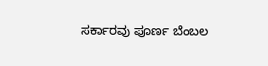ಸರ್ಕಾರವು ಪೂರ್ಣ ಬೆಂಬಲ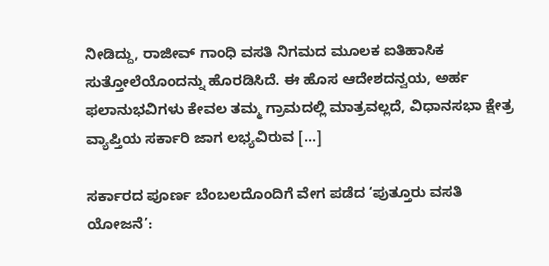ನೀಡಿದ್ದು, ರಾಜೀವ್ ಗಾಂಧಿ ವಸತಿ ನಿಗಮದ ಮೂಲಕ ಐತಿಹಾಸಿಕ ಸುತ್ತೋಲೆಯೊಂದನ್ನು ಹೊರಡಿಸಿದೆ. ಈ ಹೊಸ ಆದೇಶದನ್ವಯ, ಅರ್ಹ ಫಲಾನುಭವಿಗಳು ಕೇವಲ ತಮ್ಮ ಗ್ರಾಮದಲ್ಲಿ ಮಾತ್ರವಲ್ಲದೆ, ವಿಧಾನಸಭಾ ಕ್ಷೇತ್ರ ವ್ಯಾಪ್ತಿಯ ಸರ್ಕಾರಿ ಜಾಗ ಲಭ್ಯವಿರುವ […]

ಸರ್ಕಾರದ ಪೂರ್ಣ ಬೆಂಬಲದೊಂದಿಗೆ ವೇಗ ಪಡೆದ ‘ಪುತ್ತೂರು ವಸತಿ ಯೋಜನೆ’: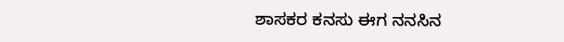ಶಾಸಕರ ಕನಸು ಈಗ ನನಸಿನ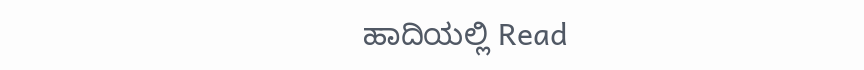ಹಾದಿಯಲ್ಲಿ Read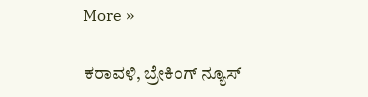More »

ಕರಾವಳಿ, ಬ್ರೇಕಿಂಗ್ ನ್ಯೂಸ್